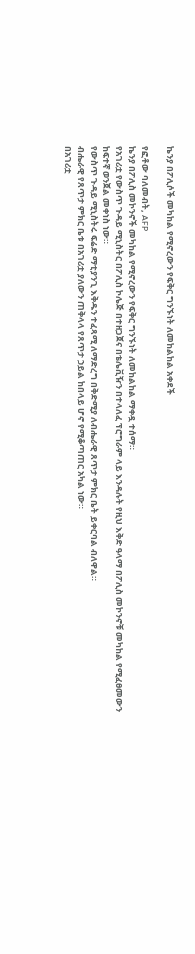ኬንያ በፖሊሶች መካከል የሚኖረውን የፍቅር ግንኙነት ለመከልከል አቀደች

የፎቶው ባለመብት, AFP
ኬንያ በፖሊስ መኮንኖች መካከል የሚኖረውን የፍቅር ግንኙነት ለመከልከል ማቀዷ ተሰማ።
የአገሪቷ የውስጥ ጉዳይ ሚኒስትር በፖሊስ ኮሌጅ በተዘጋጀና በቴሌቪዥን በተላለፈ ፕሮግራም ላይ እንዳሉት የዚህ እቅድ ዓላማ በፖሊስ መኮንኖቹ መካከል የሚፈፀመውን ከፍተኛ ወንጀል መቀነስ ነው።
የውስጥ ጉዳይ ሚኒስትሩ ፍሬድ ማቲያንጊ እቅዱን ተፈጻሚ ለማድረግ በቅድሚያ ለብሔራዊ ጸጥታ ምክር ቤት ይቀርባል ብለዋል።
ብሔራዊ የጸጥታ ምክር ቤቱ በአገሪቷ ያለውን ጠቅላላ የጸጥታ ኃይል ከበላይ ሆኖ የሚቆጣጠር አካል ነው።
በአገሪቷ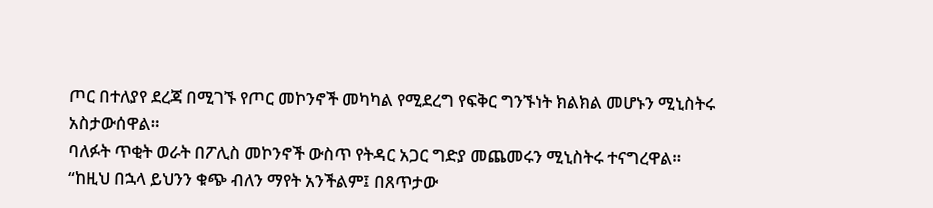ጦር በተለያየ ደረጃ በሚገኙ የጦር መኮንኖች መካካል የሚደረግ የፍቅር ግንኙነት ክልክል መሆኑን ሚኒስትሩ አስታውሰዋል።
ባለፉት ጥቂት ወራት በፖሊስ መኮንኖች ውስጥ የትዳር አጋር ግድያ መጨመሩን ሚኒስትሩ ተናግረዋል።
“ከዚህ በኋላ ይህንን ቁጭ ብለን ማየት አንችልም፤ በጸጥታው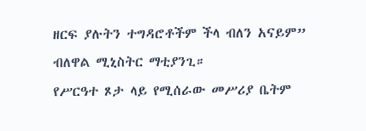ዘርፍ ያሉትን ተግዳሮቶችም ችላ ብለን አናይም” ብለዋል ሚኒስትር ማቲያንጊ።
የሥርዓተ ጾታ ላይ የሚሰራው መሥሪያ ቤትም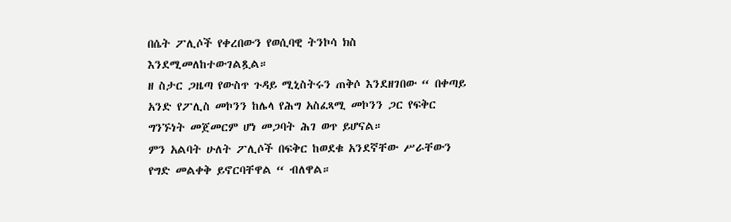በሴት ፖሊሶች የቀረበውን የወሲባዊ ትንኮሳ ክስ እንደሚመለከተውገልጿል።
ዘ ስታር ጋዜጣ የውስጥ ጉዳይ ሚኒስትሩን ጠቅሶ እንደዘገበው “ በቀጣይ አንድ የፖሊስ መኮንን ከሌላ የሕግ አስፈጻሚ መኮንን ጋር የፍቅር ግንኙነት መጀመርም ሆነ መጋባት ሕገ ወጥ ይሆናል።
ምን አልባት ሁለት ፖሊሶች በፍቅር ከወደቁ አንደኛቸው ሥራቸውን የግድ መልቀቅ ይኖርባቸዋል “ ብለዋል።